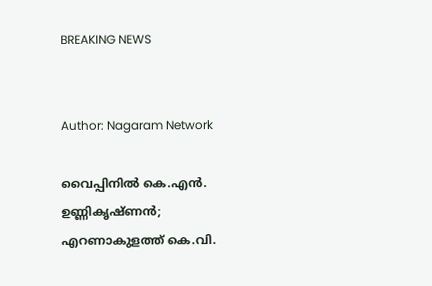BREAKING NEWS


Author: Nagaram Network

വൈപ്പിനിൽ കെ.എൻ. ഉണ്ണികൃഷ്ണൻ; എറണാകുളത്ത് കെ.വി.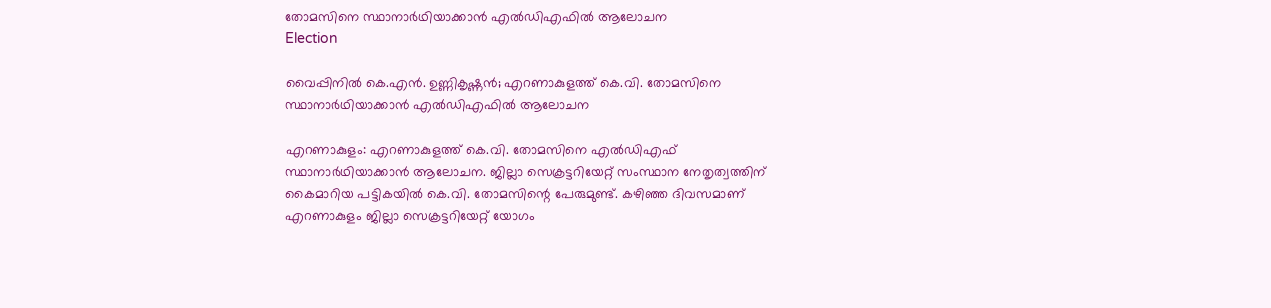തോമസിനെ സ്ഥാനാർഥിയാക്കാൻ എൽഡിഎഫിൽ ആലോചന
Election

വൈപ്പിനിൽ കെ.എൻ. ഉണ്ണികൃഷ്ണൻ; എറണാകുളത്ത് കെ.വി. തോമസിനെ സ്ഥാനാർഥിയാക്കാൻ എൽഡിഎഫിൽ ആലോചന

എറണാകുളം: എറണാകുളത്ത് കെ.വി. തോമസിനെ എൽഡിഎഫ് സ്ഥാനാർഥിയാക്കാൻ ആലോചന. ജില്ലാ സെക്രട്ടറിയേറ്റ് സംസ്ഥാന നേതൃത്വത്തിന് കൈമാറിയ പട്ടികയിൽ കെ.വി. തോമസിന്റെ പേരുമുണ്ട്. കഴിഞ്ഞ ദിവസമാണ് എറണാകുളം ജില്ലാ സെക്രട്ടറിയേറ്റ് യോഗം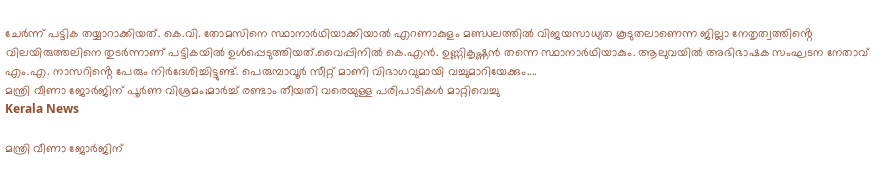ചേർന്ന് പട്ടിക തയ്യാറാക്കിയത്. കെ.വി. തോമസിനെ സ്ഥാനാർഥിയാക്കിയാൽ എറണാകുളം മണ്ഡലത്തിൽ വിജയസാധ്യത കൂടുതലാണെന്ന ജില്ലാ നേതൃത്വത്തിൻ്റെ വിലയിരുത്തലിനെ തുടർന്നാണ് പട്ടികയിൽ ഉൾപ്പെടുത്തിയത്.വൈപ്പിനിൽ കെ.എൻ. ഉണ്ണികൃഷ്ണൻ തന്നെ സ്ഥാനാർഥിയാകും. ആലുവയിൽ അഭിഭാഷക സംഘടന നേതാവ് എം.എ. നാസറിൻ്റെ പേരും നിർദേശിച്ചിട്ടുണ്ട്. പെരുമ്പാവൂർ സീറ്റ് മാണി വിഭാഗവുമായി വച്ചുമാറിയേക്കും....
മന്ത്രി വീണാ ജോർജിന് പൂർണ വിശ്രമം;മാര്‍ച്ച് രണ്ടാം തീയതി വരെയുള്ള പരിപാടികള്‍ മാറ്റിവെച്ചു
Kerala News

മന്ത്രി വീണാ ജോർജിന്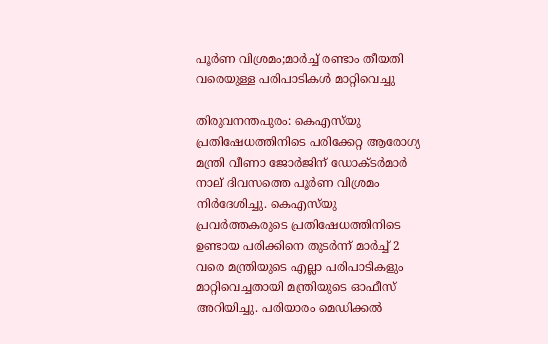പൂർണ വിശ്രമം;മാര്‍ച്ച് രണ്ടാം തീയതി വരെയുള്ള പരിപാടികള്‍ മാറ്റിവെച്ചു

തിരുവനന്തപുരം: കെഎസ്‌യു പ്രതിഷേധത്തിനിടെ പരിക്കേറ്റ ആരോഗ്യ മന്ത്രി വീണാ ജോർജിന് ഡോക്ടർമാർ നാല് ദിവസത്തെ പൂർണ വിശ്രമം നിർദേശിച്ചു. കെഎസ്‌യു പ്രവർത്തകരുടെ പ്രതിഷേധത്തിനിടെ ഉണ്ടായ പരിക്കിനെ തുടർന്ന് മാർച്ച് 2 വരെ മന്ത്രിയുടെ എല്ലാ പരിപാടികളും മാറ്റിവെച്ചതായി മന്ത്രിയുടെ ഓഫീസ് അറിയിച്ചു. പരിയാരം മെഡിക്കൽ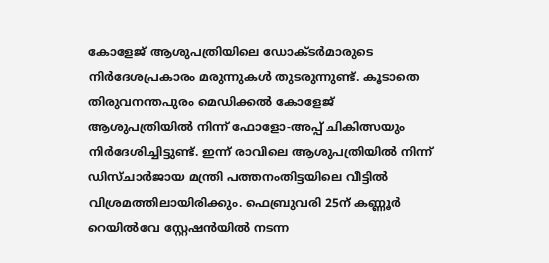കോളേജ് ആശുപത്രിയിലെ ഡോക്ടർമാരുടെ നിർദേശപ്രകാരം മരുന്നുകൾ തുടരുന്നുണ്ട്. കൂടാതെ തിരുവനന്തപുരം മെഡിക്കൽ കോളേജ് ആശുപത്രിയിൽ നിന്ന് ഫോളോ-അപ്പ് ചികിത്സയും നിർദേശിച്ചിട്ടുണ്ട്. ഇന്ന് രാവിലെ ആശുപത്രിയിൽ നിന്ന് ഡിസ്ചാർജായ മന്ത്രി പത്തനംതിട്ടയിലെ വീട്ടിൽ വിശ്രമത്തിലായിരിക്കും. ഫെബ്രുവരി 25ന് കണ്ണൂർ റെയിൽവേ സ്റ്റേഷൻയിൽ നടന്ന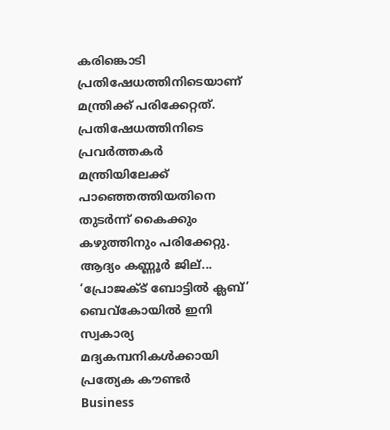കരിങ്കൊടി പ്രതിഷേധത്തിനിടെയാണ് മന്ത്രിക്ക് പരിക്കേറ്റത്. പ്രതിഷേധത്തിനിടെ പ്രവർത്തകർ മന്ത്രിയിലേക്ക് പാഞ്ഞെത്തിയതിനെ തുടർന്ന് കൈക്കും കഴുത്തിനും പരിക്കേറ്റു. ആദ്യം കണ്ണൂർ ജില്...
‘പ്രോജക്ട് ബോട്ടിൽ ക്ലബ്’ ബെവ്കോയിൽ ഇനി സ്വകാര്യ മദ്യകമ്പനികൾക്കായി പ്രത്യേക കൗണ്ടർ
Business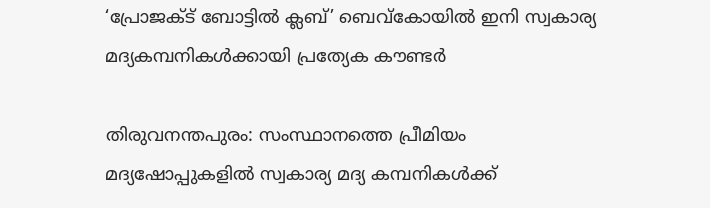‘പ്രോജക്ട് ബോട്ടിൽ ക്ലബ്’ ബെവ്കോയിൽ ഇനി സ്വകാര്യ മദ്യകമ്പനികൾക്കായി പ്രത്യേക കൗണ്ടർ

തിരുവനന്തപുരം: സംസ്ഥാനത്തെ പ്രീമിയം മദ്യഷോപ്പുകളിൽ സ്വകാര്യ മദ്യ കമ്പനികൾക്ക്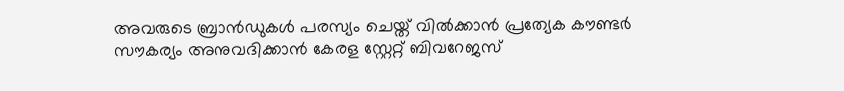അവരുടെ ബ്രാൻഡുകൾ പരസ്യം ചെയ്ത് വിൽക്കാൻ പ്രത്യേക കൗണ്ടർ സൗകര്യം അനുവദിക്കാൻ കേരള സ്റ്റേറ്റ് ബിവറേജസ്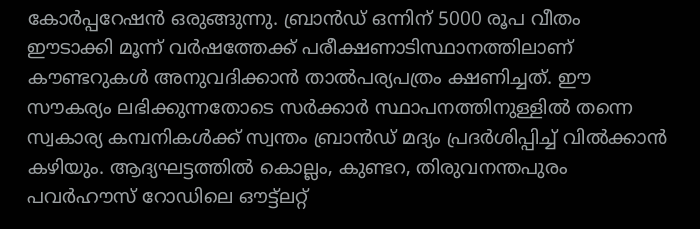കോർപ്പറേഷൻ ഒരുങ്ങുന്നു. ബ്രാൻഡ് ഒന്നിന് 5000 രൂപ വീതം ഈടാക്കി മൂന്ന് വർഷത്തേക്ക് പരീക്ഷണാടിസ്ഥാനത്തിലാണ് കൗണ്ടറുകൾ അനുവദിക്കാൻ താൽപര്യപത്രം ക്ഷണിച്ചത്. ഈ സൗകര്യം ലഭിക്കുന്നതോടെ സർക്കാർ സ്ഥാപനത്തിനുള്ളിൽ തന്നെ സ്വകാര്യ കമ്പനികൾക്ക് സ്വന്തം ബ്രാൻഡ് മദ്യം പ്രദർശിപ്പിച്ച് വിൽക്കാൻ കഴിയും. ആദ്യഘട്ടത്തിൽ കൊല്ലം, കുണ്ടറ, തിരുവനന്തപുരം പവർഹൗസ് റോഡിലെ ഔട്ട്ലറ്റ്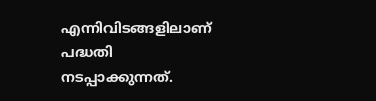എന്നിവിടങ്ങളിലാണ് പദ്ധതി നടപ്പാക്കുന്നത്.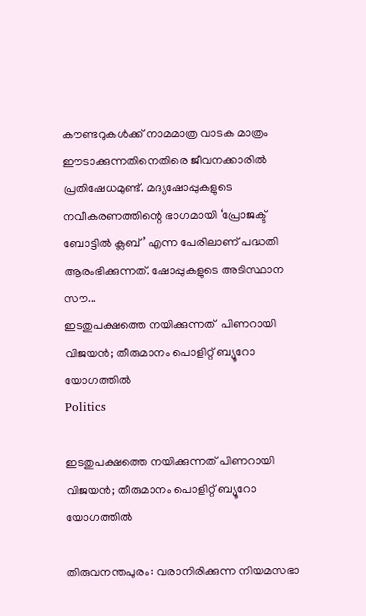കൗണ്ടറുകൾക്ക് നാമമാത്ര വാടക മാത്രം ഈടാക്കുന്നതിനെതിരെ ജീവനക്കാരിൽ പ്രതിഷേധമുണ്ട്. മദ്യഷോപ്പുകളുടെ നവീകരണത്തിന്റെ ഭാഗമായി ‘പ്രോജക്ട് ബോട്ടിൽ ക്ലബ്’ എന്ന പേരിലാണ് പദ്ധതി ആരംഭിക്കുന്നത്. ഷോപ്പുകളുടെ അടിസ്ഥാന സൗ...
ഇടതുപക്ഷത്തെ നയിക്കുന്നത്  പിണറായി വിജയൻ; തീരുമാനം പൊളിറ്റ് ബ്യൂറോ യോഗത്തിൽ
Politics

ഇടതുപക്ഷത്തെ നയിക്കുന്നത് പിണറായി വിജയൻ; തീരുമാനം പൊളിറ്റ് ബ്യൂറോ യോഗത്തിൽ

തിരുവനന്തപുരം: വരാനിരിക്കുന്ന നിയമസഭാ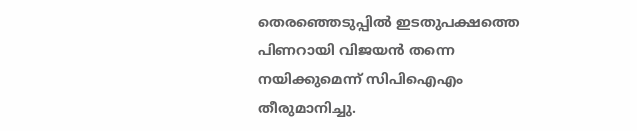തെരഞ്ഞെടുപ്പിൽ ഇടതുപക്ഷത്തെ പിണറായി വിജയൻ തന്നെ നയിക്കുമെന്ന് സിപിഐഎം തീരുമാനിച്ചു.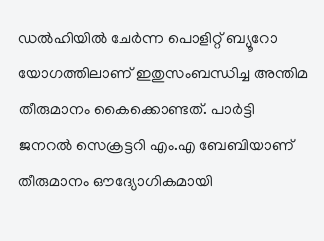ഡൽഹിയിൽ ചേർന്ന പൊളിറ്റ് ബ്യൂറോ യോഗത്തിലാണ് ഇതുസംബന്ധിച്ച അന്തിമ തീരുമാനം കൈക്കൊണ്ടത്. പാർട്ടി ജനറൽ സെക്രട്ടറി എം.എ ബേബിയാണ് തീരുമാനം ഔദ്യോഗികമായി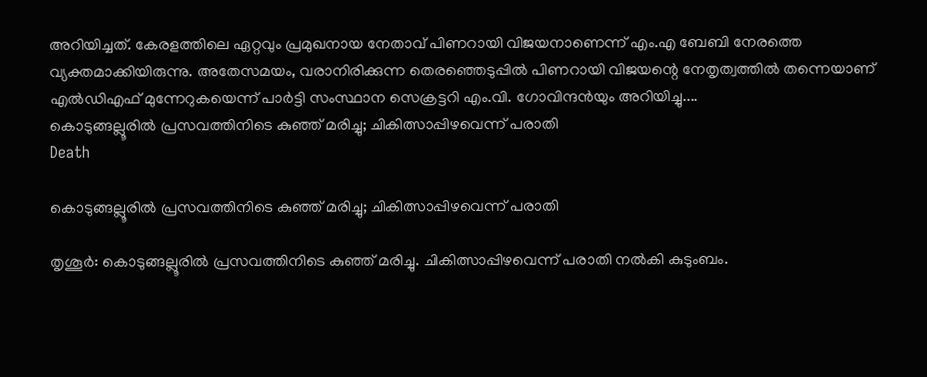അറിയിച്ചത്. കേരളത്തിലെ ഏറ്റവും പ്രമുഖനായ നേതാവ് പിണറായി വിജയനാണെന്ന് എം.എ ബേബി നേരത്തെ വ്യക്തമാക്കിയിരുന്നു. അതേസമയം, വരാനിരിക്കുന്ന തെരഞ്ഞെടുപ്പിൽ പിണറായി വിജയന്റെ നേതൃത്വത്തിൽ തന്നെയാണ് എൽഡിഎഫ് മുന്നേറുകയെന്ന് പാർട്ടി സംസ്ഥാന സെക്രട്ടറി എം.വി. ഗോവിന്ദൻയും അറിയിച്ചു....
കൊടുങ്ങല്ലൂരിൽ പ്രസവത്തിനിടെ കുഞ്ഞ് മരിച്ചു; ചികിത്സാപ്പിഴവെന്ന് പരാതി
Death

കൊടുങ്ങല്ലൂരിൽ പ്രസവത്തിനിടെ കുഞ്ഞ് മരിച്ചു; ചികിത്സാപ്പിഴവെന്ന് പരാതി

തൃശൂർ: കൊടുങ്ങല്ലൂരിൽ പ്രസവത്തിനിടെ കുഞ്ഞ് മരിച്ചു. ചികിത്സാപ്പിഴവെന്ന് പരാതി നൽകി കുടുംബം.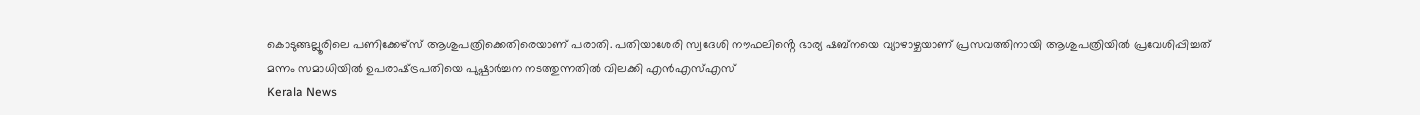കൊടുങ്ങല്ലൂരിലെ പണിക്കേഴ്സ് ആശുപത്രിക്കെതിരെയാണ് പരാതി. പതിയാശേരി സ്വദേശി നൗഫലിൻ്റെ ഭാര്യ ഷബ്നയെ വ്യാഴാഴ്ചയാണ് പ്രസവത്തിനായി ആശുപത്രിയിൽ പ്രവേശിപ്പിച്ചത്
മന്നം സമാധിയില്‍ ഉപരാഷ്‌ട്രപതിയെ പുഷ്പാര്‍ച്ചന നടത്തുന്നതില്‍ വിലക്കി എന്‍എസ്എസ്
Kerala News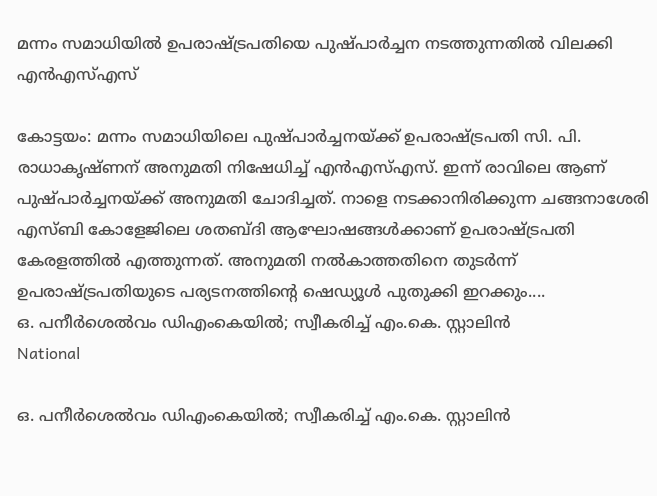മന്നം സമാധിയില്‍ ഉപരാഷ്‌ട്രപതിയെ പുഷ്പാര്‍ച്ചന നടത്തുന്നതില്‍ വിലക്കി എന്‍എസ്എസ്

കോട്ടയം: മന്നം സമാധിയിലെ പുഷ്പാർച്ചനയ്ക്ക് ഉപരാഷ്‌ട്രപതി സി. പി. രാധാകൃഷ്ണന് അനുമതി നിഷേധിച്ച് എൻഎസ്എസ്. ഇന്ന് രാവിലെ ആണ് പുഷ്പാർച്ചനയ്ക്ക് അനുമതി ചോദിച്ചത്. നാളെ നടക്കാനിരിക്കുന്ന ചങ്ങനാശേരി എസ്ബി കോളേജിലെ ശതബ്‌ദി ആഘോഷങ്ങൾക്കാണ് ഉപരാഷ്‌ട്രപതി കേരളത്തിൽ എത്തുന്നത്. അനുമതി നൽകാത്തതിനെ തുടർന്ന് ഉപരാഷ്ട്രപതിയുടെ പര്യടനത്തിൻ്റെ ഷെഡ്യൂൾ പുതുക്കി ഇറക്കും....
ഒ. പനീര്‍ശെല്‍വം ഡിഎംകെയില്‍; സ്വീകരിച്ച് എം.കെ. സ്റ്റാലിന്‍
National

ഒ. പനീര്‍ശെല്‍വം ഡിഎംകെയില്‍; സ്വീകരിച്ച് എം.കെ. സ്റ്റാലിന്‍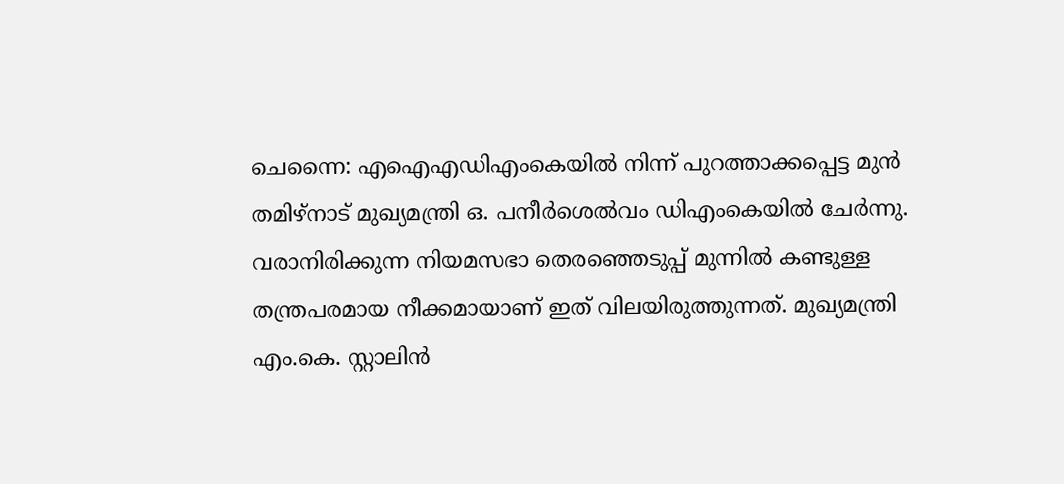ചെന്നൈ: എഐഎഡിഎംകെയിൽ നിന്ന് പുറത്താക്കപ്പെട്ട മുൻ തമിഴ്‌നാട് മുഖ്യമന്ത്രി ഒ. പനീര്‍ശെല്‍വം ഡിഎംകെയിൽ ചേർന്നു. വരാനിരിക്കുന്ന നിയമസഭാ തെരഞ്ഞെടുപ്പ് മുന്നിൽ കണ്ടുള്ള തന്ത്രപരമായ നീക്കമായാണ് ഇത് വിലയിരുത്തുന്നത്. മുഖ്യമന്ത്രി എം.കെ. സ്റ്റാലിൻ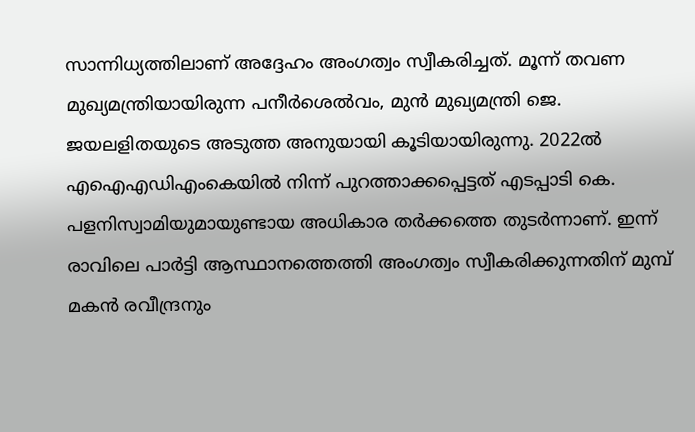സാന്നിധ്യത്തിലാണ് അദ്ദേഹം അംഗത്വം സ്വീകരിച്ചത്. മൂന്ന് തവണ മുഖ്യമന്ത്രിയായിരുന്ന പനീര്‍ശെല്‍വം, മുൻ മുഖ്യമന്ത്രി ജെ. ജയലളിതയുടെ അടുത്ത അനുയായി കൂടിയായിരുന്നു. 2022ൽ എഐഎഡിഎംകെയിൽ നിന്ന് പുറത്താക്കപ്പെട്ടത് എടപ്പാടി കെ. പളനിസ്വാമിയുമായുണ്ടായ അധികാര തർക്കത്തെ തുടർന്നാണ്. ഇന്ന് രാവിലെ പാർട്ടി ആസ്ഥാനത്തെത്തി അംഗത്വം സ്വീകരിക്കുന്നതിന് മുമ്പ് മകൻ രവീന്ദ്രനും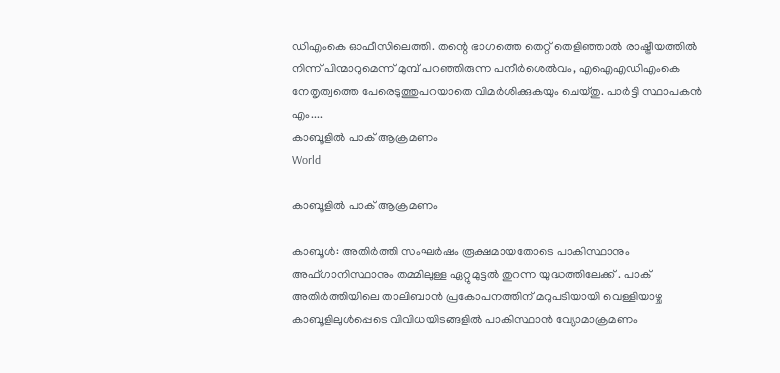ഡിഎംകെ ഓഫീസിലെത്തി. തന്റെ ഭാഗത്തെ തെറ്റ് തെളിഞ്ഞാൽ രാഷ്ട്രീയത്തിൽ നിന്ന് പിന്മാറുമെന്ന് മുമ്പ് പറഞ്ഞിരുന്ന പനീര്‍ശെല്‍വം, എഐഎഡിഎംകെ നേതൃത്വത്തെ പേരെടുത്തുപറയാതെ വിമർശിക്കുകയും ചെയ്തു. പാർട്ടി സ്ഥാപകൻ എം....
കാബൂളില്‍ പാക് ആക്രമണം
World

കാബൂളില്‍ പാക് ആക്രമണം

കാബൂൾ: അതിർത്തി സംഘർഷം രൂക്ഷമായതോടെ പാകിസ്ഥാനും അഫ്ഗാനിസ്ഥാനും തമ്മിലുള്ള ഏറ്റുമുട്ടൽ തുറന്ന യുദ്ധത്തിലേക്ക് . പാക് അതിര്‍ത്തിയിലെ താലിബാൻ പ്രകോപനത്തിന് മറുപടിയായി വെള്ളിയാഴ്ച കാബൂളിലുൾപ്പെടെ വിവിധയിടങ്ങളിൽ പാകിസ്ഥാൻ വ്യോമാക്രമണം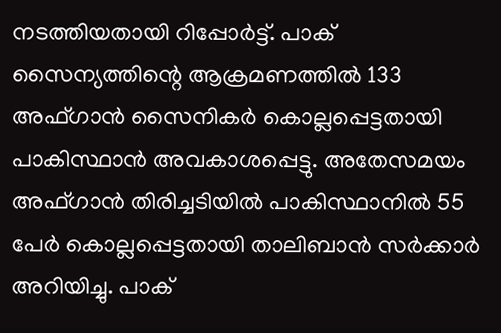നടത്തിയതായി റിപ്പോർട്ട്. പാക് സൈന്യത്തിന്റെ ആക്രമണത്തിൽ 133 അഫ്ഗാൻ സൈനികർ കൊല്ലപ്പെട്ടതായി പാകിസ്ഥാൻ അവകാശപ്പെട്ടു. അതേസമയം അഫ്ഗാൻ തിരിച്ചടിയിൽ പാകിസ്ഥാനിൽ 55 പേർ കൊല്ലപ്പെട്ടതായി താലിബാൻ സർക്കാർ അറിയിച്ചു. പാക്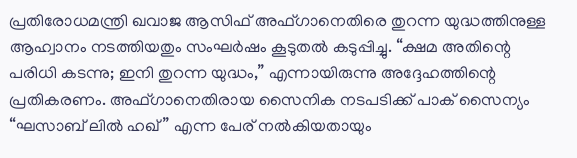പ്രതിരോധമന്ത്രി ഖവാജ ആസിഫ് അഫ്ഗാനെതിരെ തുറന്ന യുദ്ധത്തിനുള്ള ആഹ്വാനം നടത്തിയതും സംഘർഷം കൂടുതൽ കടുപ്പിച്ചു. “ക്ഷമ അതിന്റെ പരിധി കടന്നു; ഇനി തുറന്ന യുദ്ധം,” എന്നായിരുന്നു അദ്ദേഹത്തിന്റെ പ്രതികരണം. അഫ്ഗാനെതിരായ സൈനിക നടപടിക്ക് പാക് സൈന്യം “ഘസാബ് ലിൽ ഹഖ്” എന്ന പേര് നൽകിയതായും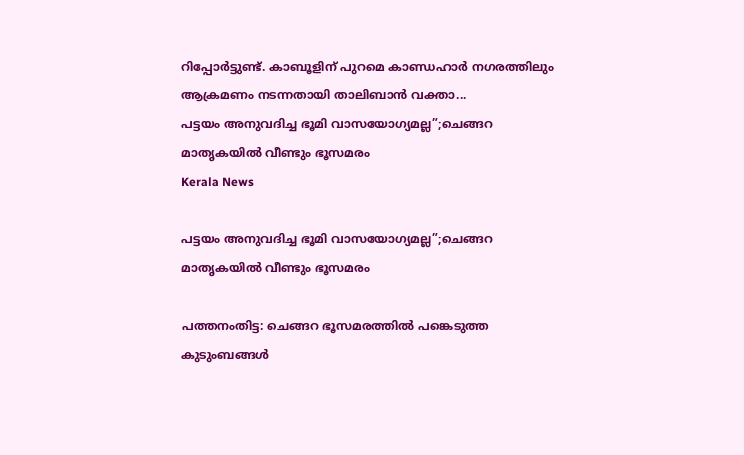റിപ്പോർട്ടുണ്ട്. കാബൂളിന് പുറമെ കാണ്ഡഹാർ നഗരത്തിലും ആക്രമണം നടന്നതായി താലിബാൻ വക്താ...
പട്ടയം അനുവദിച്ച ഭൂമി വാസയോഗ്യമല്ല”;ചെങ്ങറ മാതൃകയിൽ വീണ്ടും ഭൂസമരം
Kerala News

പട്ടയം അനുവദിച്ച ഭൂമി വാസയോഗ്യമല്ല”;ചെങ്ങറ മാതൃകയിൽ വീണ്ടും ഭൂസമരം

പത്തനംതിട്ട: ചെങ്ങറ ഭൂസമരത്തിൽ പങ്കെടുത്ത കുടുംബങ്ങൾ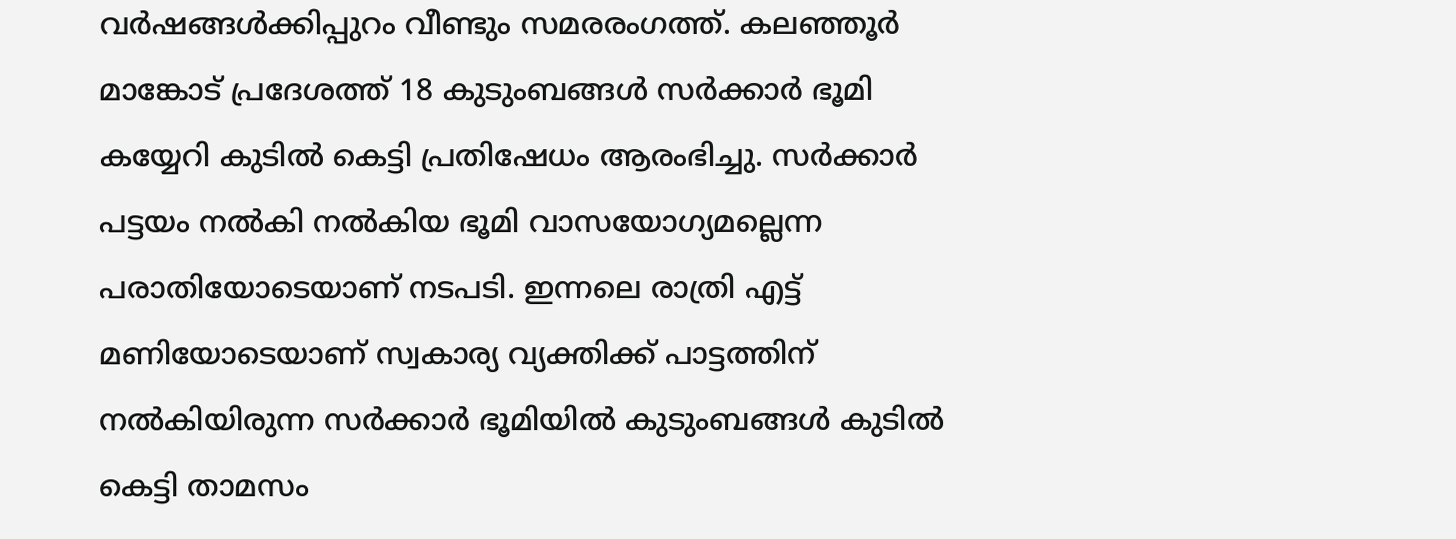വർഷങ്ങൾക്കിപ്പുറം വീണ്ടും സമരരംഗത്ത്. കലഞ്ഞൂർ മാങ്കോട് പ്രദേശത്ത് 18 കുടുംബങ്ങൾ സർക്കാർ ഭൂമി കയ്യേറി കുടിൽ കെട്ടി പ്രതിഷേധം ആരംഭിച്ചു. സർക്കാർ പട്ടയം നൽകി നൽകിയ ഭൂമി വാസയോഗ്യമല്ലെന്ന പരാതിയോടെയാണ് നടപടി. ഇന്നലെ രാത്രി എട്ട് മണിയോടെയാണ് സ്വകാര്യ വ്യക്തിക്ക് പാട്ടത്തിന് നൽകിയിരുന്ന സർക്കാർ ഭൂമിയിൽ കുടുംബങ്ങൾ കുടിൽ കെട്ടി താമസം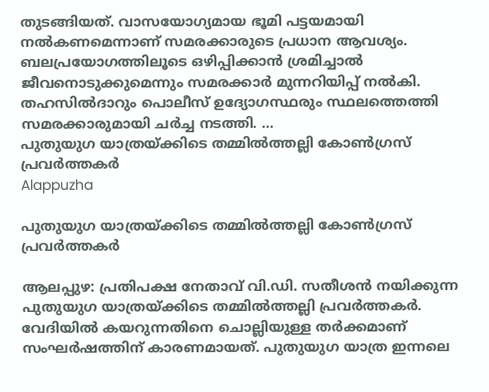തുടങ്ങിയത്. വാസയോഗ്യമായ ഭൂമി പട്ടയമായി നൽകണമെന്നാണ് സമരക്കാരുടെ പ്രധാന ആവശ്യം. ബലപ്രയോഗത്തിലൂടെ ഒഴിപ്പിക്കാൻ ശ്രമിച്ചാൽ ജീവനൊടുക്കുമെന്നും സമരക്കാർ മുന്നറിയിപ്പ് നൽകി. തഹസിൽദാറും പൊലീസ് ഉദ്യോഗസ്ഥരും സ്ഥലത്തെത്തി സമരക്കാരുമായി ചർച്ച നടത്തി. ...
പുതുയുഗ യാത്രയ്ക്കിടെ തമ്മില്‍ത്തല്ലി കോണ്‍ഗ്രസ് പ്രവര്‍ത്തകര്‍
Alappuzha

പുതുയുഗ യാത്രയ്ക്കിടെ തമ്മില്‍ത്തല്ലി കോണ്‍ഗ്രസ് പ്രവര്‍ത്തകര്‍

ആലപ്പുഴ: പ്രതിപക്ഷ നേതാവ് വി.ഡി. സതീശൻ നയിക്കുന്ന പുതുയുഗ യാത്രയ്ക്കിടെ തമ്മിൽത്തല്ലി പ്രവർത്തകർ. വേദിയിൽ കയറുന്നതിനെ ചൊല്ലിയുള്ള തർക്കമാണ് സംഘർഷത്തിന് കാരണമായത്. പുതുയുഗ യാത്ര ഇന്നലെ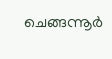ചെങ്ങന്നൂർ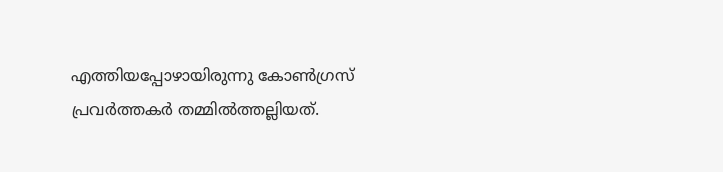എത്തിയപ്പോഴായിരുന്നു കോൺഗ്രസ് പ്രവർത്തകർ തമ്മിൽത്തല്ലിയത്.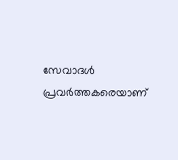സേവാദൾ പ്രവർത്തകരെയാണ്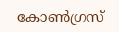കോൺഗ്രസ്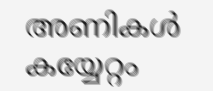അണികൾ കയ്യേറ്റം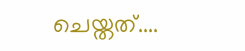ചെയ്തത്....